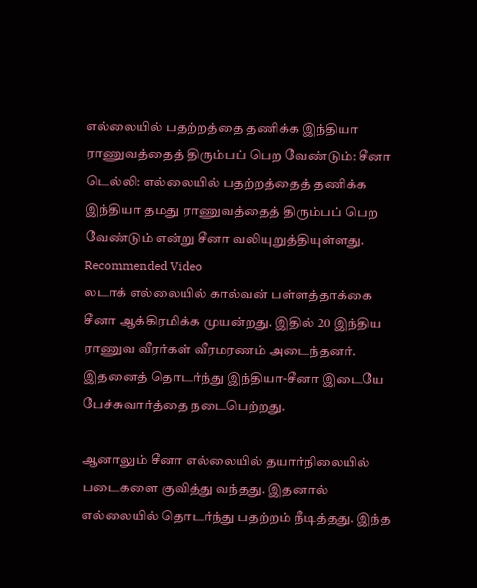எல்லையில் பதற்றத்தை தணிக்க இந்தியா ராணுவத்தைத் திரும்பப் பெற வேண்டும்: சீனா
டெல்லி: எல்லையில் பதற்றத்தைத் தணிக்க இந்தியா தமது ராணுவத்தைத் திரும்பப் பெற வேண்டும் என்று சீனா வலியுறுத்தியுள்ளது.
Recommended Video
லடாக் எல்லையில் கால்வன் பள்ளத்தாக்கை சீனா ஆக்கிரமிக்க முயன்றது. இதில் 20 இந்திய ராணுவ வீரர்கள் வீரமரணம் அடைந்தனர். இதனைத் தொடர்ந்து இந்தியா-சீனா இடையே பேச்சுவார்த்தை நடைபெற்றது.

ஆனாலும் சீனா எல்லையில் தயார்நிலையில் படைகளை குவித்து வந்தது. இதனால் எல்லையில் தொடர்ந்து பதற்றம் நீடித்தது. இந்த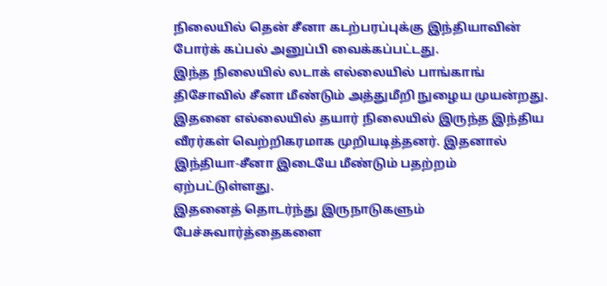நிலையில் தென் சீனா கடற்பரப்புக்கு இந்தியாவின் போர்க் கப்பல் அனுப்பி வைக்கப்பட்டது.
இந்த நிலையில் லடாக் எல்லையில் பாங்காங் திசோவில் சீனா மீண்டும் அத்துமீறி நுழைய முயன்றது. இதனை எல்லையில் தயார் நிலையில் இருந்த இந்திய வீரர்கள் வெற்றிகரமாக முறியடித்தனர். இதனால் இந்தியா-சீனா இடையே மீண்டும் பதற்றம் ஏற்பட்டுள்ளது.
இதனைத் தொடர்ந்து இருநாடுகளும் பேச்சுவார்த்தைகளை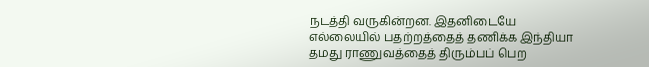நடத்தி வருகின்றன. இதனிடையே எல்லையில் பதற்றத்தைத் தணிக்க இந்தியா தமது ராணுவத்தைத் திரும்பப் பெற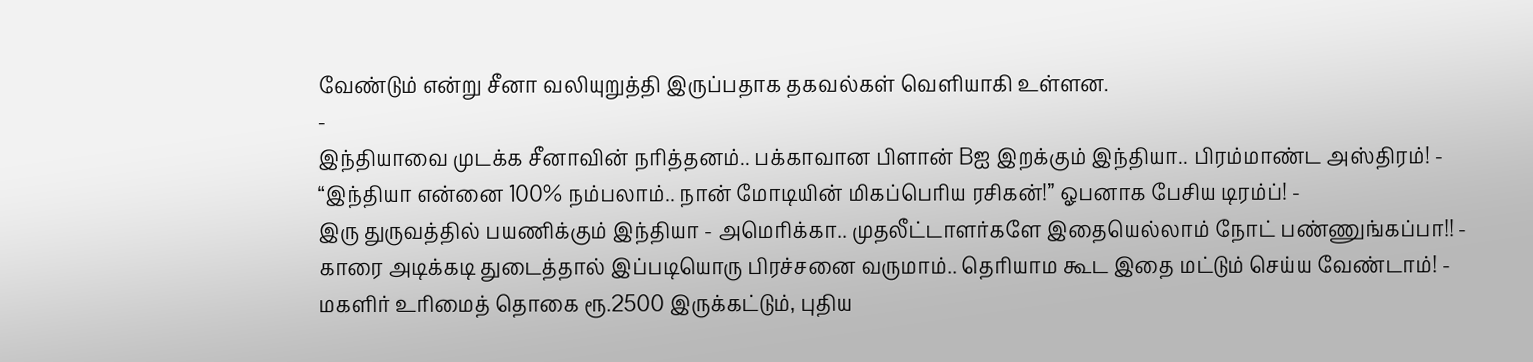வேண்டும் என்று சீனா வலியுறுத்தி இருப்பதாக தகவல்கள் வெளியாகி உள்ளன.
-
இந்தியாவை முடக்க சீனாவின் நரித்தனம்.. பக்காவான பிளான் Bஐ இறக்கும் இந்தியா.. பிரம்மாண்ட அஸ்திரம்! -
“இந்தியா என்னை 100% நம்பலாம்.. நான் மோடியின் மிகப்பெரிய ரசிகன்!” ஓபனாக பேசிய டிரம்ப்! -
இரு துருவத்தில் பயணிக்கும் இந்தியா - அமெரிக்கா.. முதலீட்டாளர்களே இதையெல்லாம் நோட் பண்ணுங்கப்பா!! -
காரை அடிக்கடி துடைத்தால் இப்படியொரு பிரச்சனை வருமாம்.. தெரியாம கூட இதை மட்டும் செய்ய வேண்டாம்! -
மகளிர் உரிமைத் தொகை ரூ.2500 இருக்கட்டும், புதிய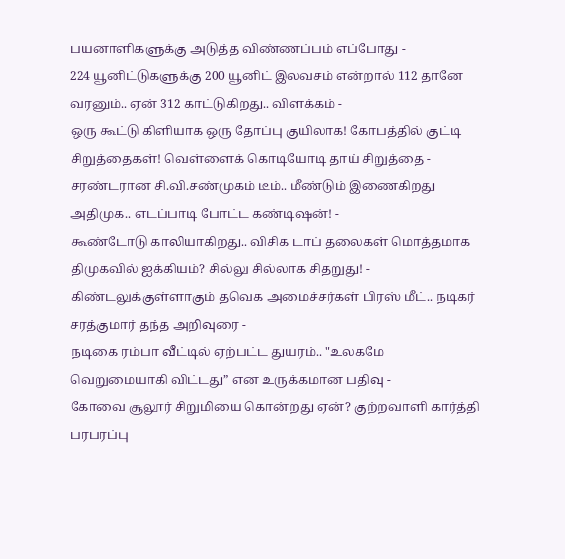பயனாளிகளுக்கு அடுத்த விண்ணப்பம் எப்போது -
224 யூனிட்டுகளுக்கு 200 யூனிட் இலவசம் என்றால் 112 தானே வரனும்.. ஏன் 312 காட்டுகிறது.. விளக்கம் -
ஒரு கூட்டு கிளியாக ஒரு தோப்பு குயிலாக! கோபத்தில் குட்டி சிறுத்தைகள்! வெள்ளைக் கொடியோடி தாய் சிறுத்தை -
சரண்டரான சி.வி.சண்முகம் டீம்.. மீண்டும் இணைகிறது அதிமுக.. எடப்பாடி போட்ட கண்டிஷன்! -
கூண்டோடு காலியாகிறது.. விசிக டாப் தலைகள் மொத்தமாக திமுகவில் ஐக்கியம்? சில்லு சில்லாக சிதறுது! -
கிண்டலுக்குள்ளாகும் தவெக அமைச்சர்கள் பிரஸ் மீட்.. நடிகர் சரத்குமார் தந்த அறிவுரை -
நடிகை ரம்பா வீட்டில் ஏற்பட்ட துயரம்.. "உலகமே வெறுமையாகி விட்டது” என உருக்கமான பதிவு -
கோவை சூலூர் சிறுமியை கொன்றது ஏன்? குற்றவாளி கார்த்தி பரபரப்பு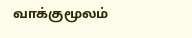வாக்குமூலம்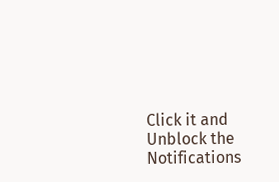Click it and Unblock the Notifications